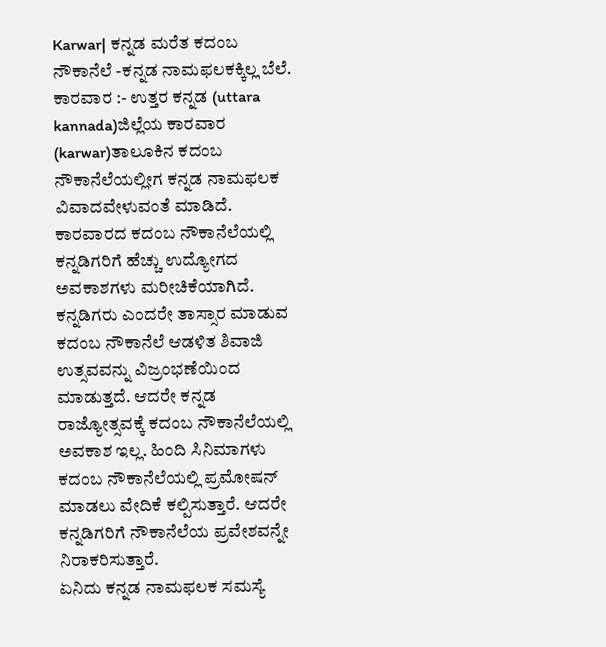Karwar| ಕನ್ನಡ ಮರೆತ ಕದಂಬ ನೌಕಾನೆಲೆ -ಕನ್ನಡ ನಾಮಫಲಕಕ್ಕಿಲ್ಲ ಬೆಲೆ.
ಕಾರವಾರ :- ಉತ್ತರ ಕನ್ನಡ (uttara kannada)ಜಿಲ್ಲೆಯ ಕಾರವಾರ (karwar)ತಾಲೂಕಿನ ಕದಂಬ ನೌಕಾನೆಲೆಯಲ್ಲೀಗ ಕನ್ನಡ ನಾಮಫಲಕ ವಿವಾದವೇಳುವಂತೆ ಮಾಡಿದೆ. ಕಾರವಾರದ ಕದಂಬ ನೌಕಾನೆಲೆಯಲ್ಲಿ ಕನ್ನಡಿಗರಿಗೆ ಹೆಚ್ಚು ಉದ್ಯೋಗದ ಅವಕಾಶಗಳು ಮರೀಚಿಕೆಯಾಗಿದೆ. ಕನ್ನಡಿಗರು ಎಂದರೇ ತಾಸ್ಸಾರ ಮಾಡುವ ಕದಂಬ ನೌಕಾನೆಲೆ ಆಡಳಿತ ಶಿವಾಜಿ ಉತ್ಸವವನ್ನು ವಿಜ್ರಂಭಣೆಯಿಂದ ಮಾಡುತ್ತದೆ. ಆದರೇ ಕನ್ನಡ ರಾಜ್ಯೋತ್ಸವಕ್ಕೆ ಕದಂಬ ನೌಕಾನೆಲೆಯಲ್ಲಿ ಅವಕಾಶ ಇಲ್ಲ. ಹಿಂದಿ ಸಿನಿಮಾಗಳು ಕದಂಬ ನೌಕಾನೆಲೆಯಲ್ಲಿ ಪ್ರಮೋಷನ್ ಮಾಡಲು ವೇದಿಕೆ ಕಲ್ಪಿಸುತ್ತಾರೆ. ಆದರೇ ಕನ್ನಡಿಗರಿಗೆ ನೌಕಾನೆಲೆಯ ಪ್ರವೇಶವನ್ನೇ ನಿರಾಕರಿಸುತ್ತಾರೆ.
ಏನಿದು ಕನ್ನಡ ನಾಮಫಲಕ ಸಮಸ್ಯೆ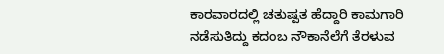ಕಾರವಾರದಲ್ಲಿ ಚತುಷ್ಪತ ಹೆದ್ದಾರಿ ಕಾಮಗಾರಿ ನಡೆಸುತಿದ್ದು ಕದಂಬ ನೌಕಾನೆಲೆಗೆ ತೆರಳುವ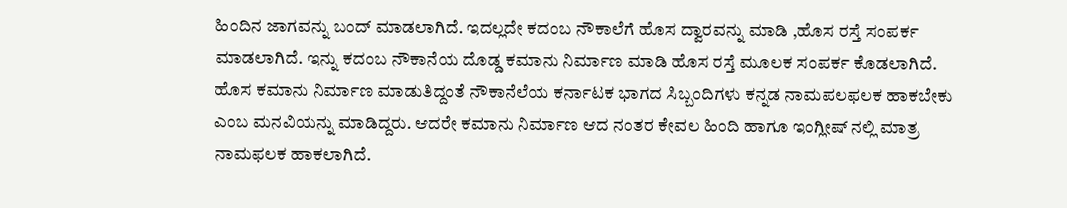ಹಿಂದಿನ ಜಾಗವನ್ನು ಬಂದ್ ಮಾಡಲಾಗಿದೆ. ಇದಲ್ಲದೇ ಕದಂಬ ನೌಕಾಲೆಗೆ ಹೊಸ ದ್ವಾರವನ್ನು ಮಾಡಿ ,ಹೊಸ ರಸ್ತೆ ಸಂಪರ್ಕ ಮಾಡಲಾಗಿದೆ. ಇನ್ನು ಕದಂಬ ನೌಕಾನೆಯ ದೊಡ್ಡ ಕಮಾನು ನಿರ್ಮಾಣ ಮಾಡಿ ಹೊಸ ರಸ್ತೆ ಮೂಲಕ ಸಂಪರ್ಕ ಕೊಡಲಾಗಿದೆ. ಹೊಸ ಕಮಾನು ನಿರ್ಮಾಣ ಮಾಡುತಿದ್ದಂತೆ ನೌಕಾನೆಲೆಯ ಕರ್ನಾಟಕ ಭಾಗದ ಸಿಬ್ಬಂದಿಗಳು ಕನ್ನಡ ನಾಮಪಲಫಲಕ ಹಾಕಬೇಕು ಎಂಬ ಮನವಿಯನ್ನು ಮಾಡಿದ್ದರು. ಆದರೇ ಕಮಾನು ನಿರ್ಮಾಣ ಆದ ನಂತರ ಕೇವಲ ಹಿಂದಿ ಹಾಗೂ ಇಂಗ್ಲೀಷ್ ನಲ್ಲಿ ಮಾತ್ರ ನಾಮಫಲಕ ಹಾಕಲಾಗಿದೆ.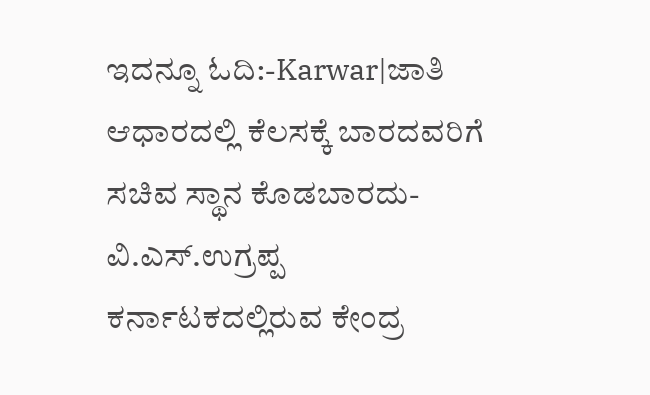ಇದನ್ನೂ ಓದಿ:-Karwar|ಜಾತಿ ಆಧಾರದಲ್ಲಿ ಕೆಲಸಕ್ಕೆ ಬಾರದವರಿಗೆ ಸಚಿವ ಸ್ಥಾನ ಕೊಡಬಾರದು-ವಿ.ಎಸ್.ಉಗ್ರಪ್ಪ
ಕರ್ನಾಟಕದಲ್ಲಿರುವ ಕೇಂದ್ರ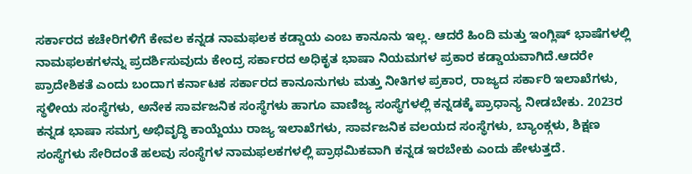ಸರ್ಕಾರದ ಕಚೇರಿಗಳಿಗೆ ಕೇವಲ ಕನ್ನಡ ನಾಮಫಲಕ ಕಡ್ಡಾಯ ಎಂಬ ಕಾನೂನು ಇಲ್ಲ. ಆದರೆ ಹಿಂದಿ ಮತ್ತು ಇಂಗ್ಲಿಷ್ ಭಾಷೆಗಳಲ್ಲಿ ನಾಮಫಲಕಗಳನ್ನು ಪ್ರದರ್ಶಿಸುವುದು ಕೇಂದ್ರ ಸರ್ಕಾರದ ಅಧಿಕೃತ ಭಾಷಾ ನಿಯಮಗಳ ಪ್ರಕಾರ ಕಡ್ಡಾಯವಾಗಿದೆ.ಆದರೇ ಪ್ರಾದೇಶಿಕತೆ ಎಂದು ಬಂದಾಗ ಕರ್ನಾಟಕ ಸರ್ಕಾರದ ಕಾನೂನುಗಳು ಮತ್ತು ನೀತಿಗಳ ಪ್ರಕಾರ, ರಾಜ್ಯದ ಸರ್ಕಾರಿ ಇಲಾಖೆಗಳು, ಸ್ಥಳೀಯ ಸಂಸ್ಥೆಗಳು, ಅನೇಕ ಸಾರ್ವಜನಿಕ ಸಂಸ್ಥೆಗಳು ಹಾಗೂ ವಾಣಿಜ್ಯ ಸಂಸ್ಥೆಗಳಲ್ಲಿ ಕನ್ನಡಕ್ಕೆ ಪ್ರಾಧಾನ್ಯ ನೀಡಬೇಕು. 2023ರ ಕನ್ನಡ ಭಾಷಾ ಸಮಗ್ರ ಅಭಿವೃದ್ಧಿ ಕಾಯ್ದೆಯು ರಾಜ್ಯ ಇಲಾಖೆಗಳು, ಸಾರ್ವಜನಿಕ ವಲಯದ ಸಂಸ್ಥೆಗಳು, ಬ್ಯಾಂಕ್ಗಳು, ಶಿಕ್ಷಣ ಸಂಸ್ಥೆಗಳು ಸೇರಿದಂತೆ ಹಲವು ಸಂಸ್ಥೆಗಳ ನಾಮಫಲಕಗಳಲ್ಲಿ ಪ್ರಾಥಮಿಕವಾಗಿ ಕನ್ನಡ ಇರಬೇಕು ಎಂದು ಹೇಳುತ್ತದೆ.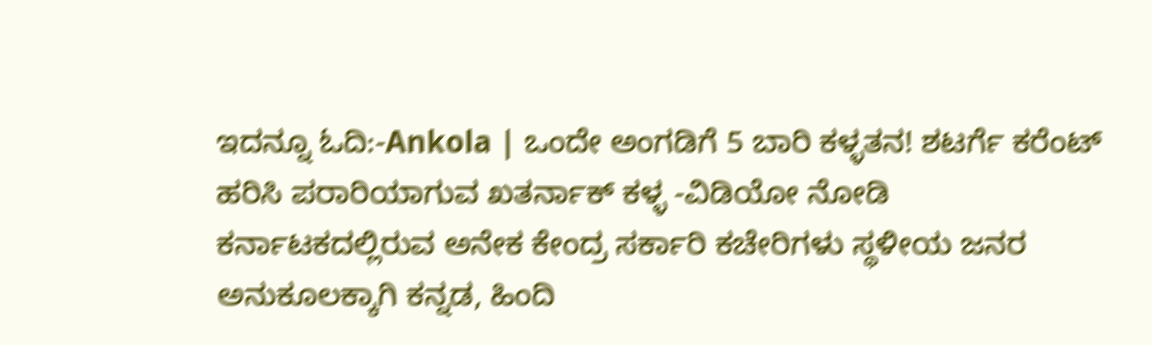ಇದನ್ನೂ ಓದಿ:-Ankola | ಒಂದೇ ಅಂಗಡಿಗೆ 5 ಬಾರಿ ಕಳ್ಳತನ! ಶಟರ್ಗೆ ಕರೆಂಟ್ ಹರಿಸಿ ಪರಾರಿಯಾಗುವ ಖತರ್ನಾಕ್ ಕಳ್ಳ -ವಿಡಿಯೋ ನೋಡಿ
ಕರ್ನಾಟಕದಲ್ಲಿರುವ ಅನೇಕ ಕೇಂದ್ರ ಸರ್ಕಾರಿ ಕಚೇರಿಗಳು ಸ್ಥಳೀಯ ಜನರ ಅನುಕೂಲಕ್ಕಾಗಿ ಕನ್ನಡ, ಹಿಂದಿ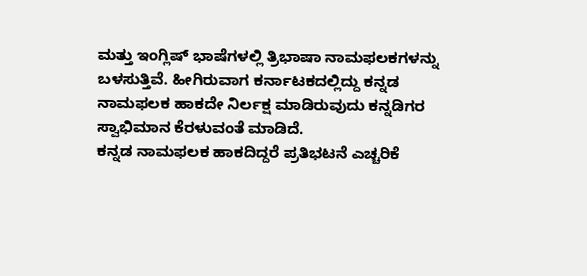ಮತ್ತು ಇಂಗ್ಲಿಷ್ ಭಾಷೆಗಳಲ್ಲಿ ತ್ರಿಭಾಷಾ ನಾಮಫಲಕಗಳನ್ನು ಬಳಸುತ್ತಿವೆ. ಹೀಗಿರುವಾಗ ಕರ್ನಾಟಕದಲ್ಲಿದ್ದು ಕನ್ನಡ ನಾಮಫಲಕ ಹಾಕದೇ ನಿರ್ಲಕ್ಷ ಮಾಡಿರುವುದು ಕನ್ನಡಿಗರ ಸ್ವಾಭಿಮಾನ ಕೆರಳುವಂತೆ ಮಾಡಿದೆ.
ಕನ್ನಡ ನಾಮಫಲಕ ಹಾಕದಿದ್ದರೆ ಪ್ರತಿಭಟನೆ ಎಚ್ಚರಿಕೆ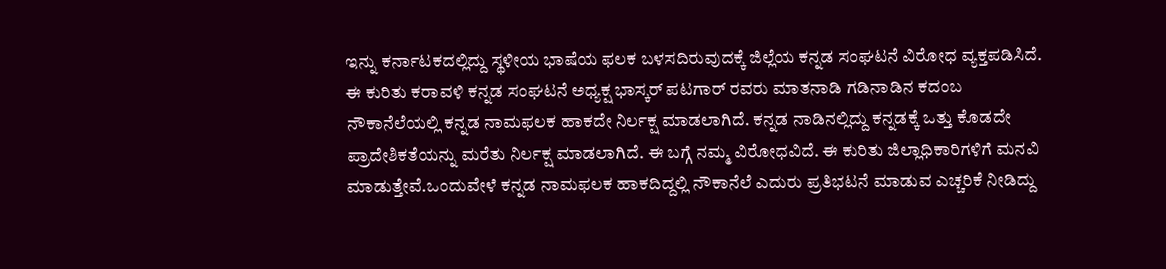ಇನ್ನು ಕರ್ನಾಟಕದಲ್ಲಿದ್ದು ಸ್ಥಳೀಯ ಭಾಷೆಯ ಫಲಕ ಬಳಸದಿರುವುದಕ್ಕೆ ಜಿಲ್ಲೆಯ ಕನ್ನಡ ಸಂಘಟನೆ ವಿರೋಧ ವ್ಯಕ್ತಪಡಿಸಿದೆ. ಈ ಕುರಿತು ಕರಾವಳಿ ಕನ್ನಡ ಸಂಘಟನೆ ಅಧ್ಯಕ್ಷ ಭಾಸ್ಕರ್ ಪಟಗಾರ್ ರವರು ಮಾತನಾಡಿ ಗಡಿನಾಡಿನ ಕದಂಬ ನೌಕಾನೆಲೆಯಲ್ಲಿ ಕನ್ನಡ ನಾಮಫಲಕ ಹಾಕದೇ ನಿರ್ಲಕ್ಷ ಮಾಡಲಾಗಿದೆ. ಕನ್ನಡ ನಾಡಿನಲ್ಲಿದ್ದು ಕನ್ನಡಕ್ಕೆ ಒತ್ತು ಕೊಡದೇ ಪ್ರಾದೇಶಿಕತೆಯನ್ನು ಮರೆತು ನಿರ್ಲಕ್ಷ ಮಾಡಲಾಗಿದೆ. ಈ ಬಗ್ಗೆ ನಮ್ಮ ವಿರೋಧವಿದೆ. ಈ ಕುರಿತು ಜಿಲ್ಲಾಧಿಕಾರಿಗಳಿಗೆ ಮನವಿ ಮಾಡುತ್ತೇವೆ.ಒಂದುವೇಳೆ ಕನ್ನಡ ನಾಮಫಲಕ ಹಾಕದಿದ್ದಲ್ಲಿ ನೌಕಾನೆಲೆ ಎದುರು ಪ್ರತಿಭಟನೆ ಮಾಡುವ ಎಚ್ಚರಿಕೆ ನೀಡಿದ್ದು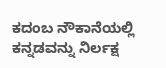ಕದಂಬ ನೌಕಾನೆಯಲ್ಲಿ ಕನ್ನಡವನ್ನು ನಿರ್ಲಕ್ಷ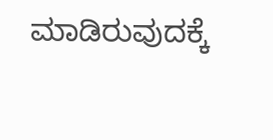ಮಾಡಿರುವುದಕ್ಕೆ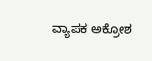ವ್ಯಾಪಕ ಅಕ್ರೋಶ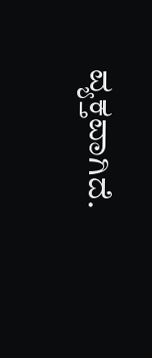ವ್ಯಕ್ತವಾಗಿದೆ.